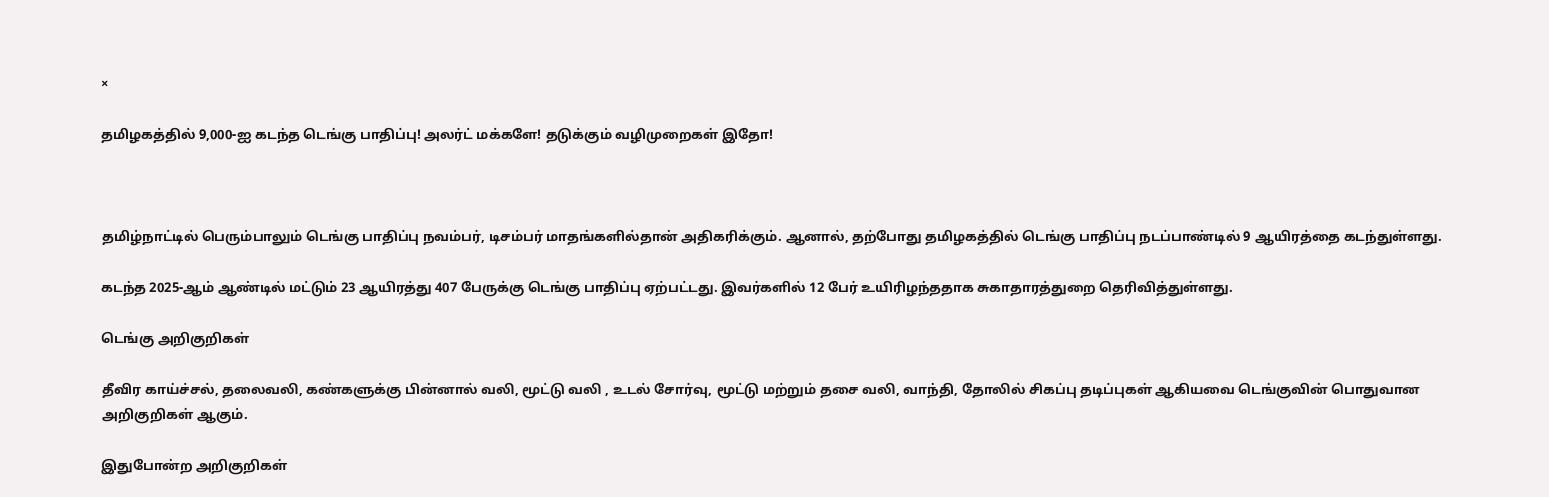×

தமிழகத்தில் 9,000-ஐ கடந்த டெங்கு பாதிப்பு! அலர்ட் மக்களே! தடுக்கும் வழிமுறைகள் இதோ!



தமிழ்நாட்டில் பெரும்பாலும் டெங்கு பாதிப்பு நவம்பர், டிசம்பர் மாதங்களில்தான் அதிகரிக்கும். ஆனால், தற்போது தமிழகத்தில் டெங்கு பாதிப்பு நடப்பாண்டில் 9 ஆயிரத்தை கடந்துள்ளது.

கடந்த 2025-ஆம் ஆண்டில் மட்டும் 23 ஆயிரத்து 407 பேருக்கு டெங்கு பாதிப்பு ஏற்பட்டது. இவர்களில் 12 பேர் உயிரிழந்ததாக சுகாதாரத்துறை தெரிவித்துள்ளது.

டெங்கு அறிகுறிகள்

தீவிர காய்ச்சல், தலைவலி, கண்களுக்கு பின்னால் வலி, மூட்டு வலி , உடல் சோர்வு, மூட்டு மற்றும் தசை வலி, வாந்தி, தோலில் சிகப்பு தடிப்புகள் ஆகியவை டெங்குவின் பொதுவான அறிகுறிகள் ஆகும்.

இதுபோன்ற அறிகுறிகள்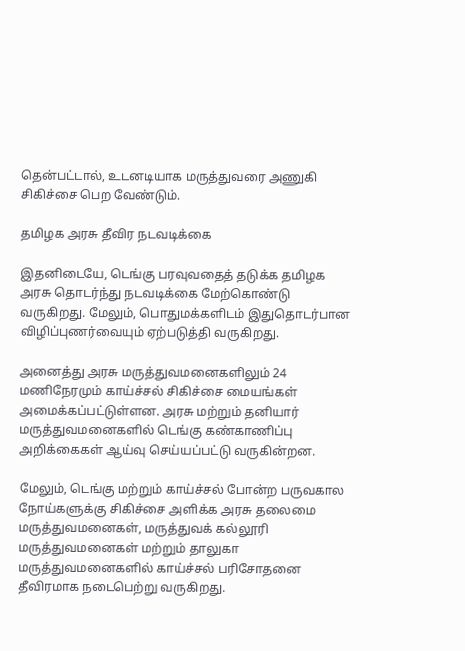தென்பட்டால், உடனடியாக மருத்துவரை அணுகி சிகிச்சை பெற வேண்டும்.

தமிழக அரசு தீவிர நடவடிக்கை

இதனிடையே, டெங்கு பரவுவதைத் தடுக்க தமிழக அரசு தொடர்ந்து நடவடிக்கை மேற்கொண்டு வருகிறது. மேலும், பொதுமக்களிடம் இதுதொடர்பான விழிப்புணர்வையும் ஏற்படுத்தி வருகிறது.

அனைத்து அரசு மருத்துவமனைகளிலும் 24 மணிநேரமும் காய்ச்சல் சிகிச்சை மையங்கள் அமைக்கப்பட்டுள்ளன. அரசு மற்றும் தனியார் மருத்துவமனைகளில் டெங்கு கண்காணிப்பு அறிக்கைகள் ஆய்வு செய்யப்பட்டு வருகின்றன.

மேலும், டெங்கு மற்றும் காய்ச்சல் போன்ற பருவகால நோய்களுக்கு சிகிச்சை அளிக்க அரசு தலைமை மருத்துவமனைகள், மருத்துவக் கல்லூரி மருத்துவமனைகள் மற்றும் தாலுகா மருத்துவமனைகளில் காய்ச்சல் பரிசோதனை தீவிரமாக நடைபெற்று வருகிறது.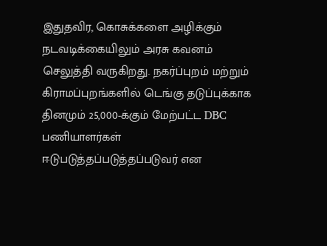இதுதவிர, கொசுக்களை அழிக்கும் நடவடிக்கையிலும் அரசு கவனம் செலுத்தி வருகிறது. நகர்ப்புறம் மற்றும் கிராமப்புறங்களில் டெங்கு தடுப்புக்காக தினமும் 25,000-க்கும் மேற்பட்ட DBC பணியாளர்கள் ஈடுபடுத்தப்படுத்தப்படுவர் என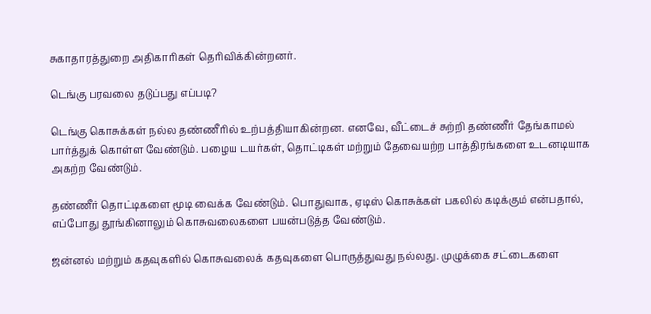சுகாதாரத்துறை அதிகாரிகள் தெரிவிக்கின்றனர்.

டெங்கு பரவலை தடுப்பது எப்படி?

டெங்கு கொசுக்கள் நல்ல தண்ணீரில் உற்பத்தியாகின்றன. எனவே, வீட்டைச் சுற்றி தண்ணீர் தேங்காமல் பார்த்துக் கொள்ள வேண்டும். பழைய டயர்கள், தொட்டிகள் மற்றும் தேவையற்ற பாத்திரங்களை உடனடியாக அகற்ற வேண்டும்.

தண்ணீர் தொட்டிகளை மூடி வைக்க வேண்டும். பொதுவாக, ஏடிஸ் கொசுக்கள் பகலில் கடிக்கும் என்பதால், எப்போது தூங்கினாலும் கொசுவலைகளை பயன்படுத்த வேண்டும்.

ஜன்னல் மற்றும் கதவுகளில் கொசுவலைக் கதவுகளை பொருத்துவது நல்லது. முழுக்கை சட்டைகளை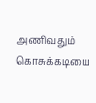அணிவதும் கொசுக்கடியை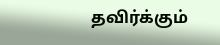தவிர்க்கும்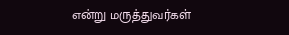என்று மருத்துவர்கள்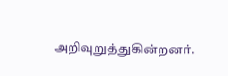அறிவுறுத்துகின்றனர்.